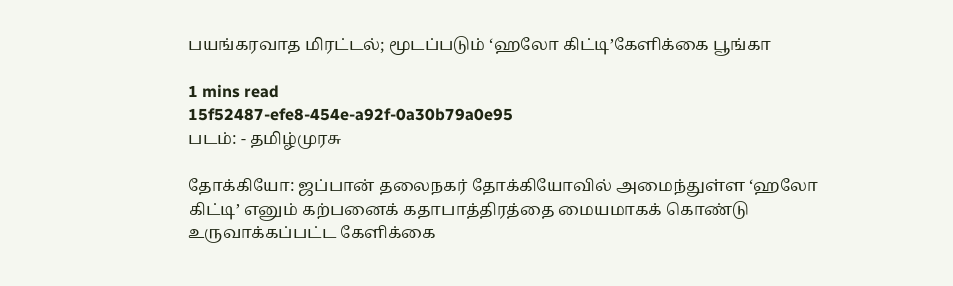பயங்கரவாத மிரட்டல்; மூடப்படும் ‘ஹலோ கிட்டி’கேளிக்கை பூங்கா

1 mins read
15f52487-efe8-454e-a92f-0a30b79a0e95
படம்: - தமிழ்முரசு

தோக்கியோ: ஜப்பான் தலைநகர் தோக்கியோவில் அமைந்துள்ள ‘ஹலோ கிட்டி’ எனும் கற்பனைக் கதாபாத்திரத்தை மையமாகக் கொண்டு உருவாக்கப்பட்ட கேளிக்கை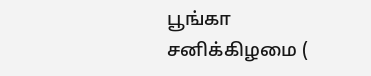பூங்கா சனிக்கிழமை (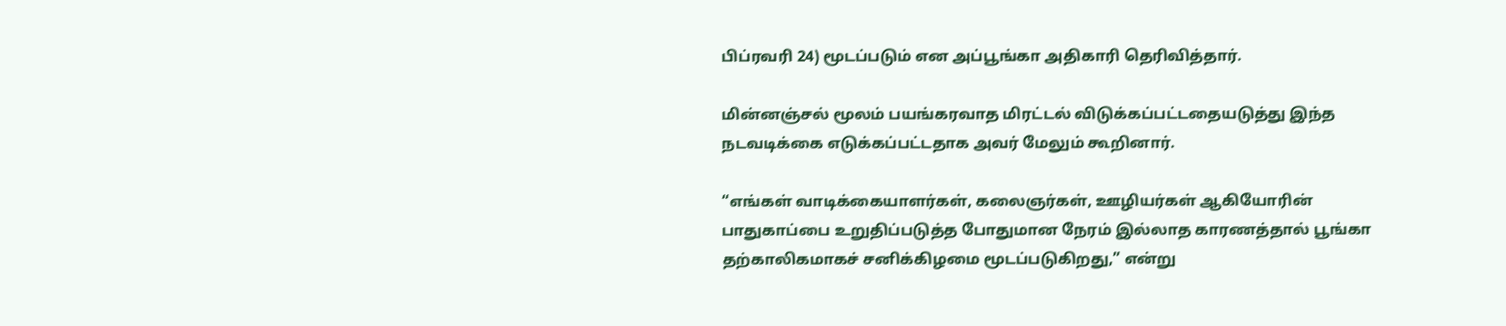பிப்ரவரி 24) மூடப்படும் என அப்பூங்கா அதிகாரி தெரிவித்தார்.

மின்னஞ்சல் மூலம் பயங்கரவாத மிரட்டல் விடுக்கப்பட்டதையடுத்து இந்த நடவடிக்கை எடுக்கப்பட்டதாக அவர் மேலும் கூறினார்.

“எங்கள் வாடிக்கையாளர்கள், கலைஞர்கள், ஊழியர்கள் ஆகியோரின் பாதுகாப்பை உறுதிப்படுத்த போதுமான நேரம் இல்லாத காரணத்தால் பூங்கா தற்காலிகமாகச் சனிக்கிழமை மூடப்படுகிறது,” என்று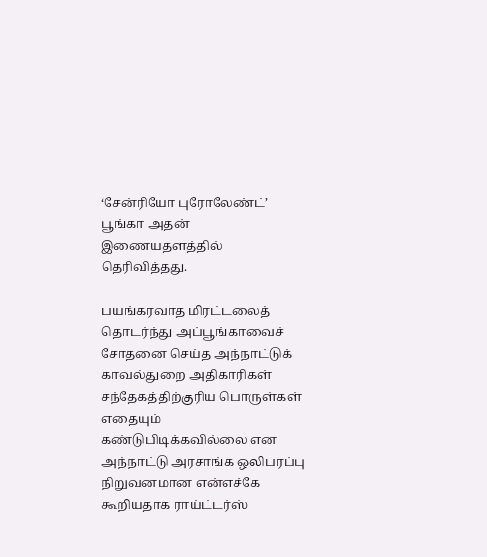‘சேன்ரியோ புரோலேண்ட்’ பூங்கா அதன் இணையதளத்தில் தெரிவித்தது.

பயங்கரவாத மிரட்டலைத் தொடர்ந்து அப்பூங்காவைச் சோதனை செய்த அந்நாட்டுக் காவல்துறை அதிகாரிகள் சந்தேகத்திற்குரிய பொருள்கள் எதையும் கண்டுபிடிக்கவில்லை என அந்நாட்டு அரசாங்க ஒலிபரப்பு நிறுவனமான என்எச்கே கூறியதாக ராய்ட்டர்ஸ்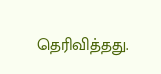தெரிவித்தது.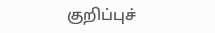குறிப்புச்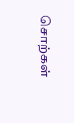சொற்கள்